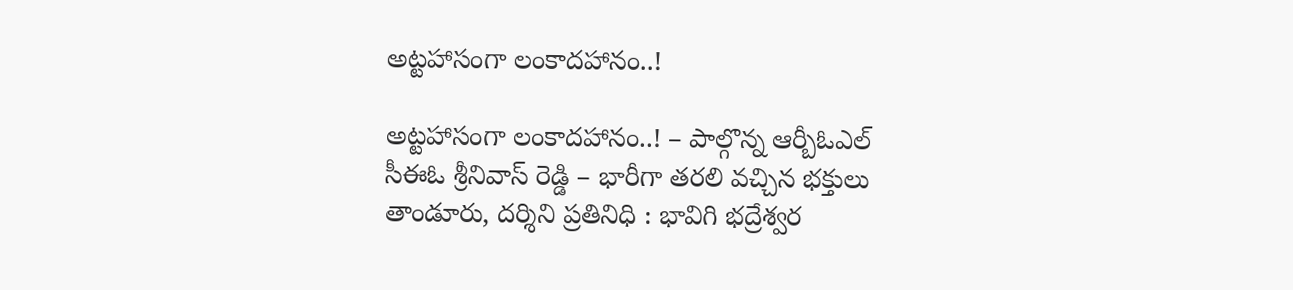అట్టహాసంగా లంకాదహానం..!

అట్టహాసంగా లంకాదహానం..! – పాల్గొన్న ఆర్బీఓఎల్ సీఈఓ శ్రీనివాస్ రెడ్డి – భారీగా తరలి వచ్చిన భక్తులు తాండూరు, దర్శిని ప్రతినిధి : భావిగి భద్రేశ్వర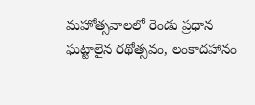మహోత్సవాలలో రెండు ప్రధాన ఘట్టాలైన రథోత్సవం, లంకాదహానం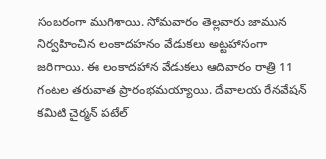సంబరంగా ముగిశాయి. సోమవారం తెల్లవారు జామున నిర్వహించిన లంకాదహనం వేడుకలు అట్టహాసంగా జరిగాయి. ఈ లంకాదహాన వేడుకలు ఆదివారం రాత్రి 11 గంటల తరువాత ప్రారంభమయ్యాయి. దేవాలయ రేనవేషన్ కమిటి చైర్మన్ పటేల్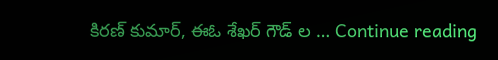కిరణ్ కుమార్, ఈఓ శేఖర్ గౌడ్ ల … Continue reading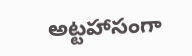అట్టహాసంగా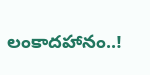లంకాదహానం..!